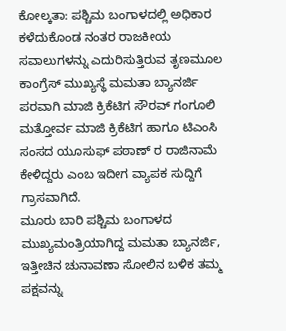ಕೋಲ್ಕತಾ: ಪಶ್ಚಿಮ ಬಂಗಾಳದಲ್ಲಿ ಅಧಿಕಾರ ಕಳೆದುಕೊಂಡ ನಂತರ ರಾಜಕೀಯ ಸವಾಲುಗಳನ್ನು ಎದುರಿಸುತ್ತಿರುವ ತೃಣಮೂಲ ಕಾಂಗ್ರೆಸ್ ಮುಖ್ಯಸ್ಥೆ ಮಮತಾ ಬ್ಯಾನರ್ಜಿ ಪರವಾಗಿ ಮಾಜಿ ಕ್ರಿಕೆಟಿಗ ಸೌರವ್ ಗಂಗೂಲಿ ಮತ್ತೋರ್ವ ಮಾಜಿ ಕ್ರಿಕೆಟಿಗ ಹಾಗೂ ಟಿಎಂಸಿ ಸಂಸದ ಯೂಸುಫ್ ಪಠಾಣ್ ರ ರಾಜಿನಾಮೆ ಕೇಳಿದ್ದರು ಎಂಬ ಇದೀಗ ವ್ಯಾಪಕ ಸುದ್ದಿಗೆ ಗ್ರಾಸವಾಗಿದೆ.
ಮೂರು ಬಾರಿ ಪಶ್ಚಿಮ ಬಂಗಾಳದ ಮುಖ್ಯಮಂತ್ರಿಯಾಗಿದ್ದ ಮಮತಾ ಬ್ಯಾನರ್ಜಿ, ಇತ್ತೀಚಿನ ಚುನಾವಣಾ ಸೋಲಿನ ಬಳಿಕ ತಮ್ಮ ಪಕ್ಷವನ್ನು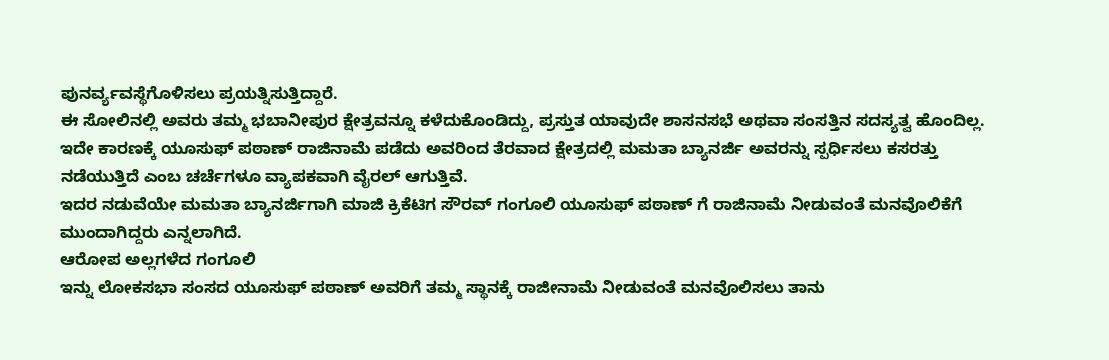ಪುನರ್ವ್ಯವಸ್ಥೆಗೊಳಿಸಲು ಪ್ರಯತ್ನಿಸುತ್ತಿದ್ದಾರೆ.
ಈ ಸೋಲಿನಲ್ಲಿ ಅವರು ತಮ್ಮ ಭಬಾನೀಪುರ ಕ್ಷೇತ್ರವನ್ನೂ ಕಳೆದುಕೊಂಡಿದ್ದು, ಪ್ರಸ್ತುತ ಯಾವುದೇ ಶಾಸನಸಭೆ ಅಥವಾ ಸಂಸತ್ತಿನ ಸದಸ್ಯತ್ವ ಹೊಂದಿಲ್ಲ. ಇದೇ ಕಾರಣಕ್ಕೆ ಯೂಸುಫ್ ಪಠಾಣ್ ರಾಜಿನಾಮೆ ಪಡೆದು ಅವರಿಂದ ತೆರವಾದ ಕ್ಷೇತ್ರದಲ್ಲಿ ಮಮತಾ ಬ್ಯಾನರ್ಜಿ ಅವರನ್ನು ಸ್ಪರ್ಧಿಸಲು ಕಸರತ್ತು ನಡೆಯುತ್ತಿದೆ ಎಂಬ ಚರ್ಚೆಗಳೂ ವ್ಯಾಪಕವಾಗಿ ವೈರಲ್ ಆಗುತ್ತಿವೆ.
ಇದರ ನಡುವೆಯೇ ಮಮತಾ ಬ್ಯಾನರ್ಜಿಗಾಗಿ ಮಾಜಿ ಕ್ರಿಕೆಟಿಗ ಸೌರವ್ ಗಂಗೂಲಿ ಯೂಸುಫ್ ಪಠಾಣ್ ಗೆ ರಾಜಿನಾಮೆ ನೀಡುವಂತೆ ಮನವೊಲಿಕೆಗೆ ಮುಂದಾಗಿದ್ದರು ಎನ್ನಲಾಗಿದೆ.
ಆರೋಪ ಅಲ್ಲಗಳೆದ ಗಂಗೂಲಿ
ಇನ್ನು ಲೋಕಸಭಾ ಸಂಸದ ಯೂಸುಫ್ ಪಠಾಣ್ ಅವರಿಗೆ ತಮ್ಮ ಸ್ಥಾನಕ್ಕೆ ರಾಜೀನಾಮೆ ನೀಡುವಂತೆ ಮನವೊಲಿಸಲು ತಾನು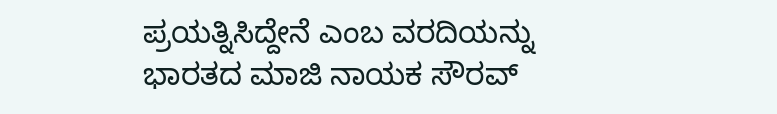ಪ್ರಯತ್ನಿಸಿದ್ದೇನೆ ಎಂಬ ವರದಿಯನ್ನು ಭಾರತದ ಮಾಜಿ ನಾಯಕ ಸೌರವ್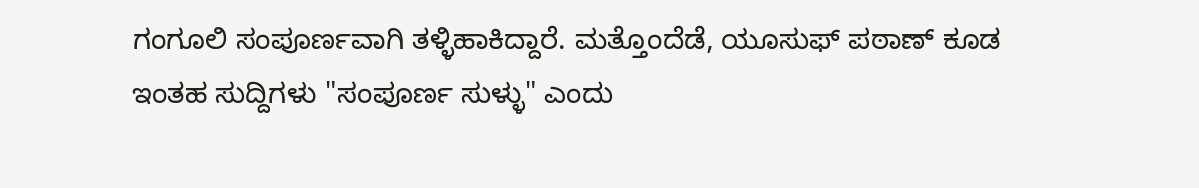ಗಂಗೂಲಿ ಸಂಪೂರ್ಣವಾಗಿ ತಳ್ಳಿಹಾಕಿದ್ದಾರೆ. ಮತ್ತೊಂದೆಡೆ, ಯೂಸುಫ್ ಪಠಾಣ್ ಕೂಡ ಇಂತಹ ಸುದ್ದಿಗಳು "ಸಂಪೂರ್ಣ ಸುಳ್ಳು" ಎಂದು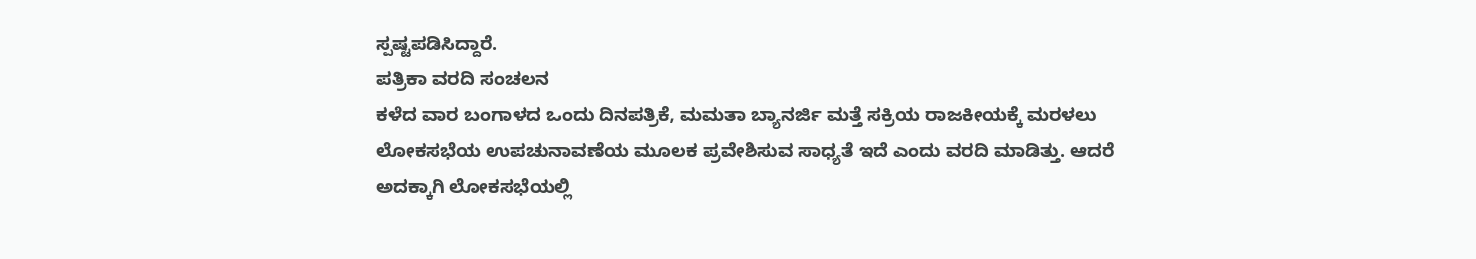ಸ್ಪಷ್ಟಪಡಿಸಿದ್ದಾರೆ.
ಪತ್ರಿಕಾ ವರದಿ ಸಂಚಲನ
ಕಳೆದ ವಾರ ಬಂಗಾಳದ ಒಂದು ದಿನಪತ್ರಿಕೆ, ಮಮತಾ ಬ್ಯಾನರ್ಜಿ ಮತ್ತೆ ಸಕ್ರಿಯ ರಾಜಕೀಯಕ್ಕೆ ಮರಳಲು ಲೋಕಸಭೆಯ ಉಪಚುನಾವಣೆಯ ಮೂಲಕ ಪ್ರವೇಶಿಸುವ ಸಾಧ್ಯತೆ ಇದೆ ಎಂದು ವರದಿ ಮಾಡಿತ್ತು. ಆದರೆ ಅದಕ್ಕಾಗಿ ಲೋಕಸಭೆಯಲ್ಲಿ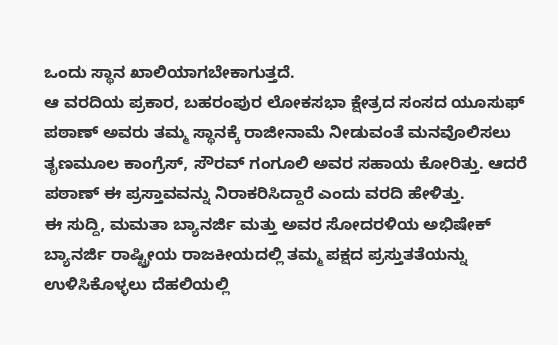ಒಂದು ಸ್ಥಾನ ಖಾಲಿಯಾಗಬೇಕಾಗುತ್ತದೆ.
ಆ ವರದಿಯ ಪ್ರಕಾರ, ಬಹರಂಪುರ ಲೋಕಸಭಾ ಕ್ಷೇತ್ರದ ಸಂಸದ ಯೂಸುಫ್ ಪಠಾಣ್ ಅವರು ತಮ್ಮ ಸ್ಥಾನಕ್ಕೆ ರಾಜೀನಾಮೆ ನೀಡುವಂತೆ ಮನವೊಲಿಸಲು ತೃಣಮೂಲ ಕಾಂಗ್ರೆಸ್, ಸೌರವ್ ಗಂಗೂಲಿ ಅವರ ಸಹಾಯ ಕೋರಿತ್ತು. ಆದರೆ ಪಠಾಣ್ ಈ ಪ್ರಸ್ತಾವವನ್ನು ನಿರಾಕರಿಸಿದ್ದಾರೆ ಎಂದು ವರದಿ ಹೇಳಿತ್ತು.
ಈ ಸುದ್ದಿ, ಮಮತಾ ಬ್ಯಾನರ್ಜಿ ಮತ್ತು ಅವರ ಸೋದರಳಿಯ ಅಭಿಷೇಕ್ ಬ್ಯಾನರ್ಜಿ ರಾಷ್ಟ್ರೀಯ ರಾಜಕೀಯದಲ್ಲಿ ತಮ್ಮ ಪಕ್ಷದ ಪ್ರಸ್ತುತತೆಯನ್ನು ಉಳಿಸಿಕೊಳ್ಳಲು ದೆಹಲಿಯಲ್ಲಿ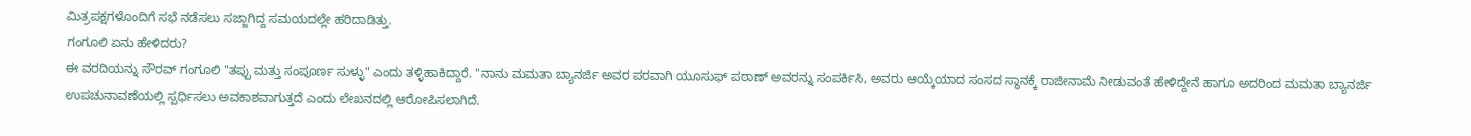ಮಿತ್ರಪಕ್ಷಗಳೊಂದಿಗೆ ಸಭೆ ನಡೆಸಲು ಸಜ್ಜಾಗಿದ್ದ ಸಮಯದಲ್ಲೇ ಹರಿದಾಡಿತ್ತು.
ಗಂಗೂಲಿ ಏನು ಹೇಳಿದರು?
ಈ ವರದಿಯನ್ನು ಸೌರವ್ ಗಂಗೂಲಿ "ತಪ್ಪು ಮತ್ತು ಸಂಪೂರ್ಣ ಸುಳ್ಳು" ಎಂದು ತಳ್ಳಿಹಾಕಿದ್ದಾರೆ. "ನಾನು ಮಮತಾ ಬ್ಯಾನರ್ಜಿ ಅವರ ಪರವಾಗಿ ಯೂಸುಫ್ ಪಠಾಣ್ ಅವರನ್ನು ಸಂಪರ್ಕಿಸಿ, ಅವರು ಆಯ್ಕೆಯಾದ ಸಂಸದ ಸ್ಥಾನಕ್ಕೆ ರಾಜೀನಾಮೆ ನೀಡುವಂತೆ ಹೇಳಿದ್ದೇನೆ ಹಾಗೂ ಅದರಿಂದ ಮಮತಾ ಬ್ಯಾನರ್ಜಿ ಉಪಚುನಾವಣೆಯಲ್ಲಿ ಸ್ಪರ್ಧಿಸಲು ಅವಕಾಶವಾಗುತ್ತದೆ ಎಂದು ಲೇಖನದಲ್ಲಿ ಆರೋಪಿಸಲಾಗಿದೆ.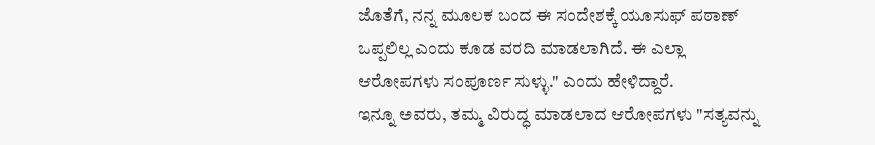ಜೊತೆಗೆ, ನನ್ನ ಮೂಲಕ ಬಂದ ಈ ಸಂದೇಶಕ್ಕೆ ಯೂಸುಫ್ ಪಠಾಣ್ ಒಪ್ಪಲಿಲ್ಲ ಎಂದು ಕೂಡ ವರದಿ ಮಾಡಲಾಗಿದೆ. ಈ ಎಲ್ಲಾ ಆರೋಪಗಳು ಸಂಪೂರ್ಣ ಸುಳ್ಳು." ಎಂದು ಹೇಳಿದ್ದಾರೆ.
ಇನ್ನೂ ಅವರು, ತಮ್ಮ ವಿರುದ್ಧ ಮಾಡಲಾದ ಆರೋಪಗಳು "ಸತ್ಯವನ್ನು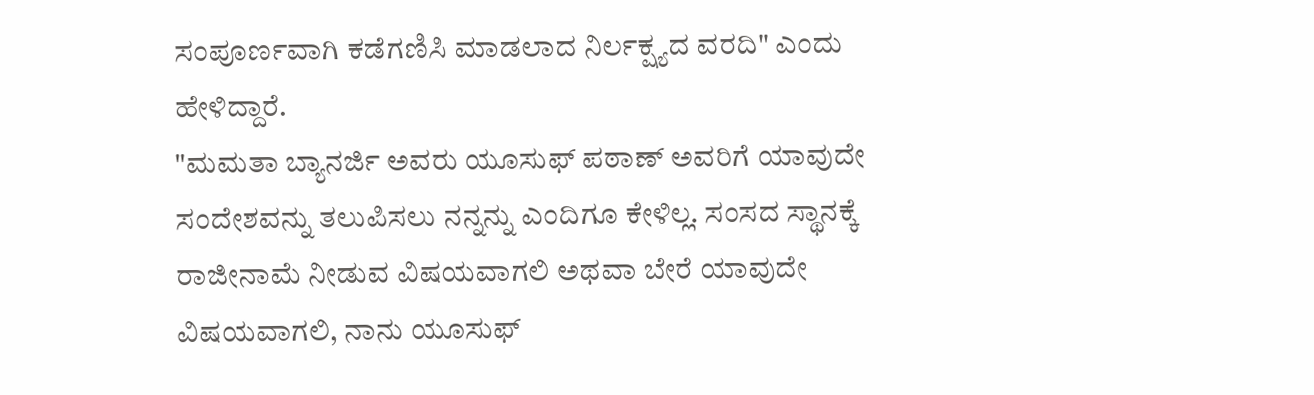ಸಂಪೂರ್ಣವಾಗಿ ಕಡೆಗಣಿಸಿ ಮಾಡಲಾದ ನಿರ್ಲಕ್ಷ್ಯದ ವರದಿ" ಎಂದು ಹೇಳಿದ್ದಾರೆ.
"ಮಮತಾ ಬ್ಯಾನರ್ಜಿ ಅವರು ಯೂಸುಫ್ ಪಠಾಣ್ ಅವರಿಗೆ ಯಾವುದೇ ಸಂದೇಶವನ್ನು ತಲುಪಿಸಲು ನನ್ನನ್ನು ಎಂದಿಗೂ ಕೇಳಿಲ್ಲ. ಸಂಸದ ಸ್ಥಾನಕ್ಕೆ ರಾಜೀನಾಮೆ ನೀಡುವ ವಿಷಯವಾಗಲಿ ಅಥವಾ ಬೇರೆ ಯಾವುದೇ ವಿಷಯವಾಗಲಿ, ನಾನು ಯೂಸುಫ್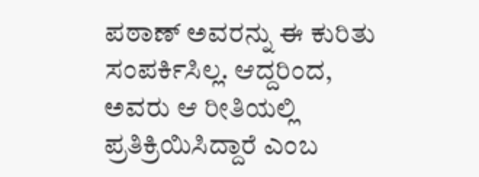ಪಠಾಣ್ ಅವರನ್ನು ಈ ಕುರಿತು ಸಂಪರ್ಕಿಸಿಲ್ಲ. ಆದ್ದರಿಂದ, ಅವರು ಆ ರೀತಿಯಲ್ಲಿ ಪ್ರತಿಕ್ರಿಯಿಸಿದ್ದಾರೆ ಎಂಬ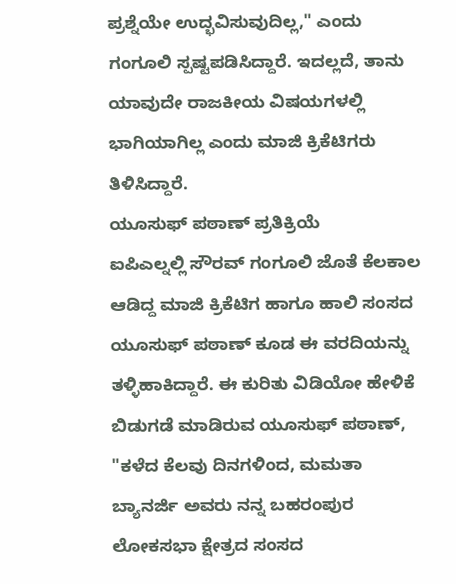ಪ್ರಶ್ನೆಯೇ ಉದ್ಭವಿಸುವುದಿಲ್ಲ," ಎಂದು ಗಂಗೂಲಿ ಸ್ಪಷ್ಟಪಡಿಸಿದ್ದಾರೆ. ಇದಲ್ಲದೆ, ತಾನು ಯಾವುದೇ ರಾಜಕೀಯ ವಿಷಯಗಳಲ್ಲಿ ಭಾಗಿಯಾಗಿಲ್ಲ ಎಂದು ಮಾಜಿ ಕ್ರಿಕೆಟಿಗರು ತಿಳಿಸಿದ್ದಾರೆ.
ಯೂಸುಫ್ ಪಠಾಣ್ ಪ್ರತಿಕ್ರಿಯೆ
ಐಪಿಎಲ್ನಲ್ಲಿ ಸೌರವ್ ಗಂಗೂಲಿ ಜೊತೆ ಕೆಲಕಾಲ ಆಡಿದ್ದ ಮಾಜಿ ಕ್ರಿಕೆಟಿಗ ಹಾಗೂ ಹಾಲಿ ಸಂಸದ ಯೂಸುಫ್ ಪಠಾಣ್ ಕೂಡ ಈ ವರದಿಯನ್ನು ತಳ್ಳಿಹಾಕಿದ್ದಾರೆ. ಈ ಕುರಿತು ವಿಡಿಯೋ ಹೇಳಿಕೆ ಬಿಡುಗಡೆ ಮಾಡಿರುವ ಯೂಸುಫ್ ಪಠಾಣ್, "ಕಳೆದ ಕೆಲವು ದಿನಗಳಿಂದ, ಮಮತಾ ಬ್ಯಾನರ್ಜಿ ಅವರು ನನ್ನ ಬಹರಂಪುರ ಲೋಕಸಭಾ ಕ್ಷೇತ್ರದ ಸಂಸದ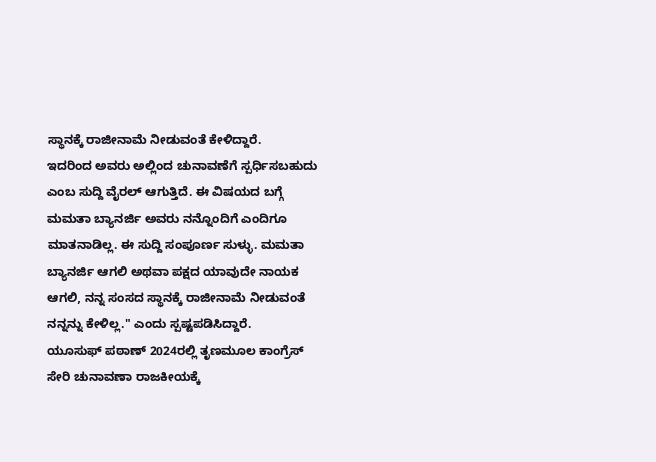ಸ್ಥಾನಕ್ಕೆ ರಾಜೀನಾಮೆ ನೀಡುವಂತೆ ಕೇಳಿದ್ದಾರೆ.
ಇದರಿಂದ ಅವರು ಅಲ್ಲಿಂದ ಚುನಾವಣೆಗೆ ಸ್ಪರ್ಧಿಸಬಹುದು ಎಂಬ ಸುದ್ದಿ ವೈರಲ್ ಆಗುತ್ತಿದೆ. ಈ ವಿಷಯದ ಬಗ್ಗೆ ಮಮತಾ ಬ್ಯಾನರ್ಜಿ ಅವರು ನನ್ನೊಂದಿಗೆ ಎಂದಿಗೂ ಮಾತನಾಡಿಲ್ಲ. ಈ ಸುದ್ದಿ ಸಂಪೂರ್ಣ ಸುಳ್ಳು. ಮಮತಾ ಬ್ಯಾನರ್ಜಿ ಆಗಲಿ ಅಥವಾ ಪಕ್ಷದ ಯಾವುದೇ ನಾಯಕ ಆಗಲಿ, ನನ್ನ ಸಂಸದ ಸ್ಥಾನಕ್ಕೆ ರಾಜೀನಾಮೆ ನೀಡುವಂತೆ ನನ್ನನ್ನು ಕೇಳಿಲ್ಲ." ಎಂದು ಸ್ಪಷ್ಟಪಡಿಸಿದ್ದಾರೆ.
ಯೂಸುಫ್ ಪಠಾಣ್ 2024ರಲ್ಲಿ ತೃಣಮೂಲ ಕಾಂಗ್ರೆಸ್ ಸೇರಿ ಚುನಾವಣಾ ರಾಜಕೀಯಕ್ಕೆ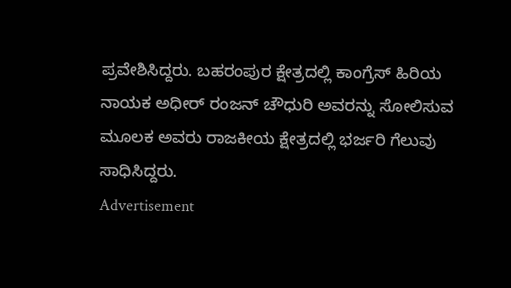ಪ್ರವೇಶಿಸಿದ್ದರು. ಬಹರಂಪುರ ಕ್ಷೇತ್ರದಲ್ಲಿ ಕಾಂಗ್ರೆಸ್ ಹಿರಿಯ ನಾಯಕ ಅಧೀರ್ ರಂಜನ್ ಚೌಧುರಿ ಅವರನ್ನು ಸೋಲಿಸುವ ಮೂಲಕ ಅವರು ರಾಜಕೀಯ ಕ್ಷೇತ್ರದಲ್ಲಿ ಭರ್ಜರಿ ಗೆಲುವು ಸಾಧಿಸಿದ್ದರು.
Advertisement